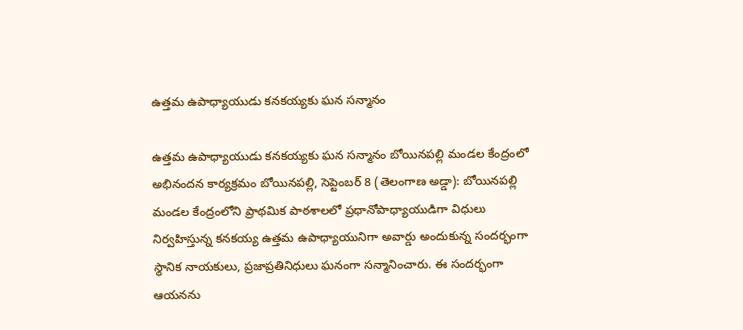ఉత్తమ ఉపాధ్యాయుడు కనకయ్యకు ఘన సన్మానం

ఉత్తమ ఉపాధ్యాయుడు కనకయ్యకు ఘన సన్మానం బోయినపల్లి మండల కేంద్రంలో అభినందన కార్యక్రమం బోయినపల్లి, సెప్టెంబర్ 8 (తెలంగాణ అడ్డా): బోయినపల్లి మండల కేంద్రంలోని ప్రాథమిక పాఠశాలలో ప్రధానోపాధ్యాయుడిగా విధులు నిర్వహిస్తున్న కనకయ్య ఉత్తమ ఉపాధ్యాయునిగా అవార్డు అందుకున్న సందర్భంగా స్థానిక నాయకులు, ప్రజాప్రతినిధులు ఘనంగా సన్మానించారు. ఈ సందర్భంగా ఆయనను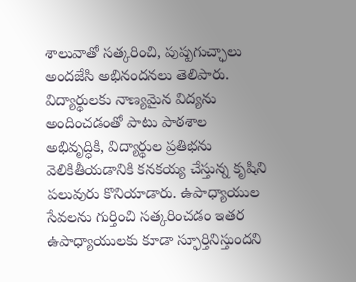శాలువాతో సత్కరించి, పుష్పగుచ్ఛాలు అందజేసి అభినందనలు తెలిపారు. విద్యార్థులకు నాణ్యమైన విద్యను అందించడంతో పాటు పాఠశాల అభివృద్ధికి, విద్యార్థుల ప్రతిభను వెలికితీయడానికి కనకయ్య చేస్తున్న కృషిని పలువురు కొనియాడారు. ఉపాధ్యాయుల సేవలను గుర్తించి సత్కరించడం ఇతర ఉపాధ్యాయులకు కూడా స్ఫూర్తినిస్తుందని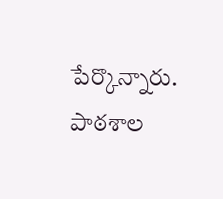పేర్కొన్నారు. పాఠశాల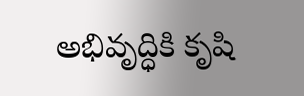అభివృద్ధికి కృషి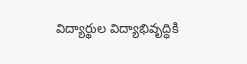విద్యార్థుల విద్యాభివృద్ధికి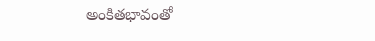అంకితభావంతో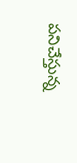పనిచేస్తున్న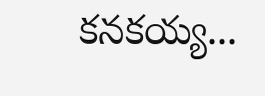కనకయ్య...